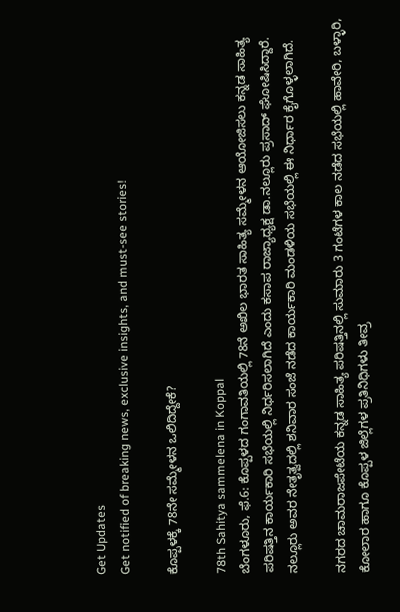Get Updates
Get notified of breaking news, exclusive insights, and must-see stories!

ಕೊಪ್ಪಳಕ್ಕೆ 78ನೇ ಸಮ್ಮೇಳನ ಒಲಿದಿದ್ದೇಕೆ?

78th Sahitya sammelena in Koppal
ಬೆಂಗಳೂರು, ಫೆ.6: ಕೊಪ್ಪಳದ ಗಂಗಾವತಿಯಲ್ಲಿ 78ನೆ ಅಖಿಲ ಭಾರತ ಸಾಹಿತ್ಯ ಸಮ್ಮೇಳನ ಆಯೋಜಿಸಲು ಕನ್ನಡ ಸಾಹಿತ್ಯ ಪರಿಷತ್ತಿನ ಕಾರ್ಯಕಾರಿ ಸಭೆಯಲ್ಲಿ ನಿರ್ಧರಿಸಲಾಗಿದೆ ಎಂದು ಕಸಾಪ ರಾಜ್ಯಾಧ್ಯಕ್ಷ ಡಾ.ನಲ್ಲೂರು ಪ್ರಸಾದ್ ಘೋಷಿಸಿದ್ದಾರೆ. ನಲ್ಲೂರು ಅವರ ನೇತೃತ್ವದಲ್ಲಿ ಶನಿವಾರ ಸಂಜೆ ನಡೆದ ಕಾರ್ಯಕಾರಿ ಮಂಡಳಿಯ ಸಭೆಯಲ್ಲಿ ಈ ನಿರ್ಧಾರ ಕೈಗೊಳ್ಳಲಾಗಿದೆ.

ನಗರದ ಚಾಮರಾಜಪೇಟೆಯ ಕನ್ನಡ ಸಾಹಿತ್ಯ ಪರಿಷತ್ತಿನಲ್ಲಿ ಸುಮಾರು 3 ಗಂಟೆಗಳ ಕಾಲ ನಡೆದ ಸಭೆಯಲ್ಲಿ ಹಾವೇರಿ, ಬಳ್ಳಾರಿ, ಕೋಲಾರ ಹಾಗೂ ಕೊಪ್ಪಳ ಜಿಲ್ಲೆಗಳ ಪ್ರತಿನಿಧಿಗಳು ತೀವ್ರ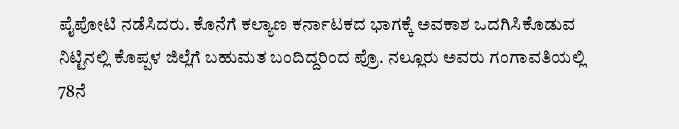ಪೈಪೋಟಿ ನಡೆಸಿದರು. ಕೊನೆಗೆ ಕಲ್ಯಾಣ ಕರ್ನಾಟಕದ ಭಾಗಕ್ಕೆ ಅವಕಾಶ ಒದಗಿಸಿಕೊಡುವ ನಿಟ್ಟಿನಲ್ಲಿ ಕೊಪ್ಪಳ ಜಿಲ್ಲೆಗೆ ಬಹುಮತ ಬಂದಿದ್ದರಿಂದ ಪ್ರೊ. ನಲ್ಲೂರು ಅವರು ಗಂಗಾವತಿಯಲ್ಲಿ 78ನೆ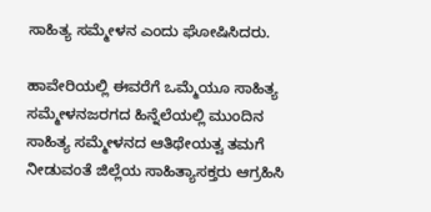ಸಾಹಿತ್ಯ ಸಮ್ಮೇಳನ ಎಂದು ಘೋಷಿಸಿದರು.

ಹಾವೇರಿಯಲ್ಲಿ ಈವರೆಗೆ ಒಮ್ಮೆಯೂ ಸಾಹಿತ್ಯ ಸಮ್ಮೇಳನಜರಗದ ಹಿನ್ನೆಲೆಯಲ್ಲಿ ಮುಂದಿನ ಸಾಹಿತ್ಯ ಸಮ್ಮೇಳನದ ಆತಿಥೇಯತ್ವ ತಮಗೆ ನೀಡುವಂತೆ ಜಿಲ್ಲೆಯ ಸಾಹಿತ್ಯಾಸಕ್ತರು ಆಗ್ರಹಿಸಿ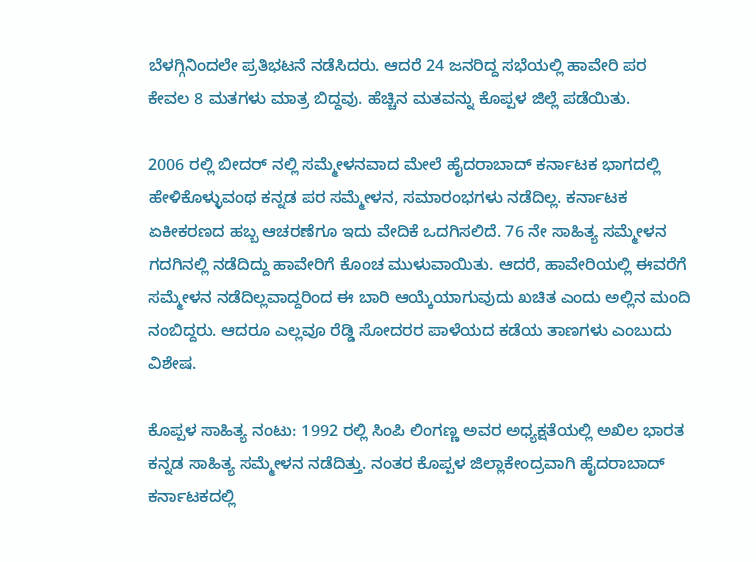ಬೆಳಗ್ಗಿನಿಂದಲೇ ಪ್ರತಿಭಟನೆ ನಡೆಸಿದರು. ಆದರೆ 24 ಜನರಿದ್ದ ಸಭೆಯಲ್ಲಿ ಹಾವೇರಿ ಪರ ಕೇವಲ 8 ಮತಗಳು ಮಾತ್ರ ಬಿದ್ದವು. ಹೆಚ್ಚಿನ ಮತವನ್ನು ಕೊಪ್ಪಳ ಜಿಲ್ಲೆ ಪಡೆಯಿತು.

2006 ರಲ್ಲಿ ಬೀದರ್ ನಲ್ಲಿ ಸಮ್ಮೇಳನವಾದ ಮೇಲೆ ಹೈದರಾಬಾದ್ ಕರ್ನಾಟಕ ಭಾಗದಲ್ಲಿ ಹೇಳಿಕೊಳ್ಳುವಂಥ ಕನ್ನಡ ಪರ ಸಮ್ಮೇಳನ, ಸಮಾರಂಭಗಳು ನಡೆದಿಲ್ಲ. ಕರ್ನಾಟಕ ಏಕೀಕರಣದ ಹಬ್ಬ ಆಚರಣೆಗೂ ಇದು ವೇದಿಕೆ ಒದಗಿಸಲಿದೆ. 76 ನೇ ಸಾಹಿತ್ಯ ಸಮ್ಮೇಳನ ಗದಗಿನಲ್ಲಿ ನಡೆದಿದ್ದು ಹಾವೇರಿಗೆ ಕೊಂಚ ಮುಳುವಾಯಿತು. ಆದರೆ, ಹಾವೇರಿಯಲ್ಲಿ ಈವರೆಗೆ ಸಮ್ಮೇಳನ ನಡೆದಿಲ್ಲವಾದ್ದರಿಂದ ಈ ಬಾರಿ ಆಯ್ಕೆಯಾಗುವುದು ಖಚಿತ ಎಂದು ಅಲ್ಲಿನ ಮಂದಿ ನಂಬಿದ್ದರು. ಆದರೂ ಎಲ್ಲವೂ ರೆಡ್ಡಿ ಸೋದರರ ಪಾಳೆಯದ ಕಡೆಯ ತಾಣಗಳು ಎಂಬುದು ವಿಶೇಷ.

ಕೊಪ್ಪಳ ಸಾಹಿತ್ಯ ನಂಟು: 1992 ರಲ್ಲಿ ಸಿಂಪಿ ಲಿಂಗಣ್ಣ ಅವರ ಅಧ್ಯಕ್ಷತೆಯಲ್ಲಿ ಅಖಿಲ ಭಾರತ ಕನ್ನಡ ಸಾಹಿತ್ಯ ಸಮ್ಮೇಳನ ನಡೆದಿತ್ತು. ನಂತರ ಕೊಪ್ಪಳ ಜಿಲ್ಲಾಕೇಂದ್ರವಾಗಿ ಹೈದರಾಬಾದ್ ಕರ್ನಾಟಕದಲ್ಲಿ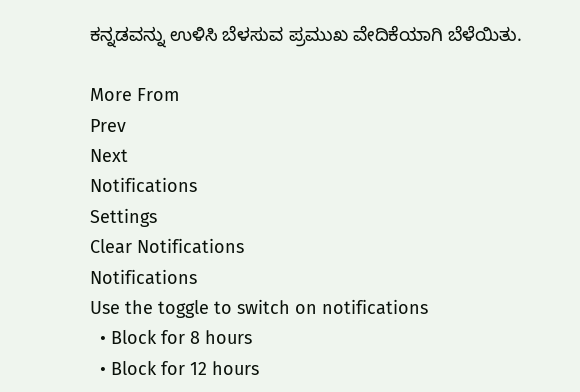ಕನ್ನಡವನ್ನು ಉಳಿಸಿ ಬೆಳಸುವ ಪ್ರಮುಖ ವೇದಿಕೆಯಾಗಿ ಬೆಳೆಯಿತು.

More From
Prev
Next
Notifications
Settings
Clear Notifications
Notifications
Use the toggle to switch on notifications
  • Block for 8 hours
  • Block for 12 hours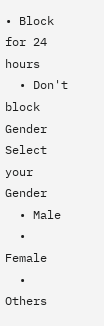• Block for 24 hours
  • Don't block
Gender
Select your Gender
  • Male
  • Female
  • Others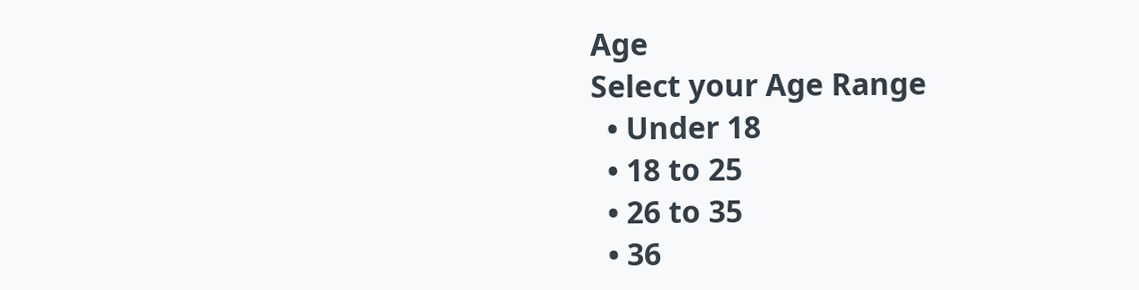Age
Select your Age Range
  • Under 18
  • 18 to 25
  • 26 to 35
  • 36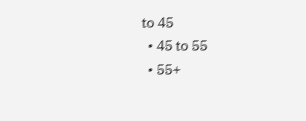to 45
  • 45 to 55
  • 55+